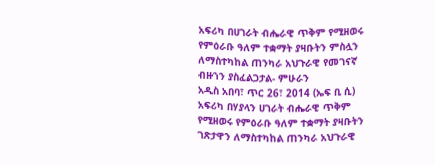አፍሪካ በሀገራት ብሔራዊ ጥቅም የሚዘወሩ የምዕራቡ ዓለም ተቋማት ያዛቡትን ምስሏን ለማስተካከል ጠንካራ አህጉራዊ የመገናኛ ብዙኀን ያስፈልጋታል- ምሁራን
አዲስ አበባ፣ ጥር 26፣ 2014 (ኤፍ ቢ ሲ) አፍሪካ በሃያላን ሀገራት ብሔራዊ ጥቅም የሚዘወሩ የምዕራቡ ዓለም ተቋማት ያዛቡትን ገጽታዋን ለማስተካከል ጠንካራ አህጉራዊ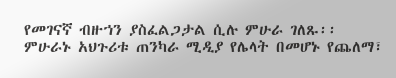የመገናኛ ብዙኀን ያስፈልጋታል ሲሉ ምሁራ ገለጹ፡፡
ምሁራኑ አህጉሪቱ ጠንካራ ሚዲያ የሌላት በመሆኑ የጨለማ፣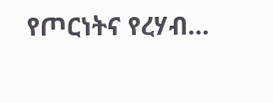የጦርነትና የረሃብ…